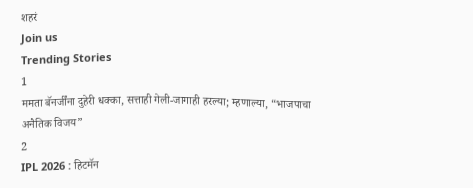शहरं
Join us
Trending Stories
1
ममता बॅनर्जींना दुहेरी धक्का, सत्ताही गेली-जागाही हरल्या; म्हणाल्या, “भाजपाचा अनैतिक विजय”
2
IPL 2026 : हिटमॅन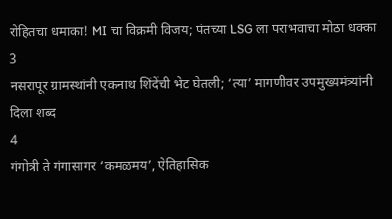रोहितचा धमाका! MI चा विक्रमी विजय; पंतच्या LSG ला पराभवाचा मोठा धक्का
3
नसरापूर ग्रामस्थांनी एकनाथ शिंदेंची भेट घेतली; ‘त्या’ मागणीवर उपमुख्यमंत्र्यांनी दिला शब्द
4
गंगोत्री ते गंगासागर ‘कमळमय’, ऐतिहासिक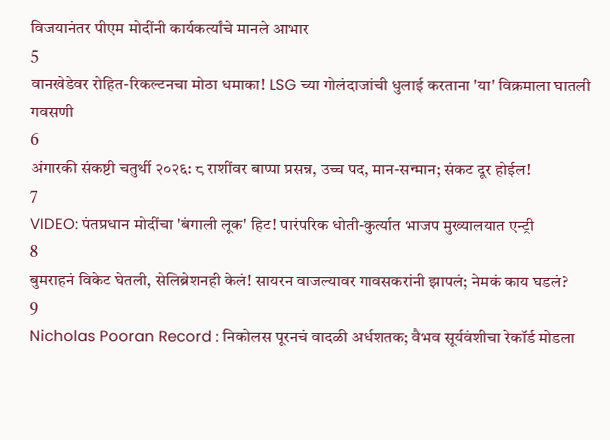विजयानंतर पीएम मोदींनी कार्यकर्त्यांचे मानले आभार
5
वानखेडेवर रोहित-रिकल्टनचा मोठा धमाका! LSG च्या गोलंदाजांची धुलाई करताना 'या' विक्रमाला घातली गवसणी
6
अंगारकी संकष्टी चतुर्थी २०२६: ८ राशींवर बाप्पा प्रसन्न, उच्च पद, मान-सन्मान; संकट दूर होईल!
7
VIDEO: पंतप्रधान मोदींचा 'बंगाली लूक' हिट! पारंपरिक धोती-कुर्त्यात भाजप मुख्यालयात एन्ट्री
8
बुमराहनं विकेट घेतली, सेलिब्रेशनही केलं! सायरन वाजल्यावर गावसकरांनी झापलं; नेमकं काय घडलं?
9
Nicholas Pooran Record : निकोलस पूरनचं वादळी अर्धशतक; वैभव सूर्यवंशीचा रेकॉर्ड मोडला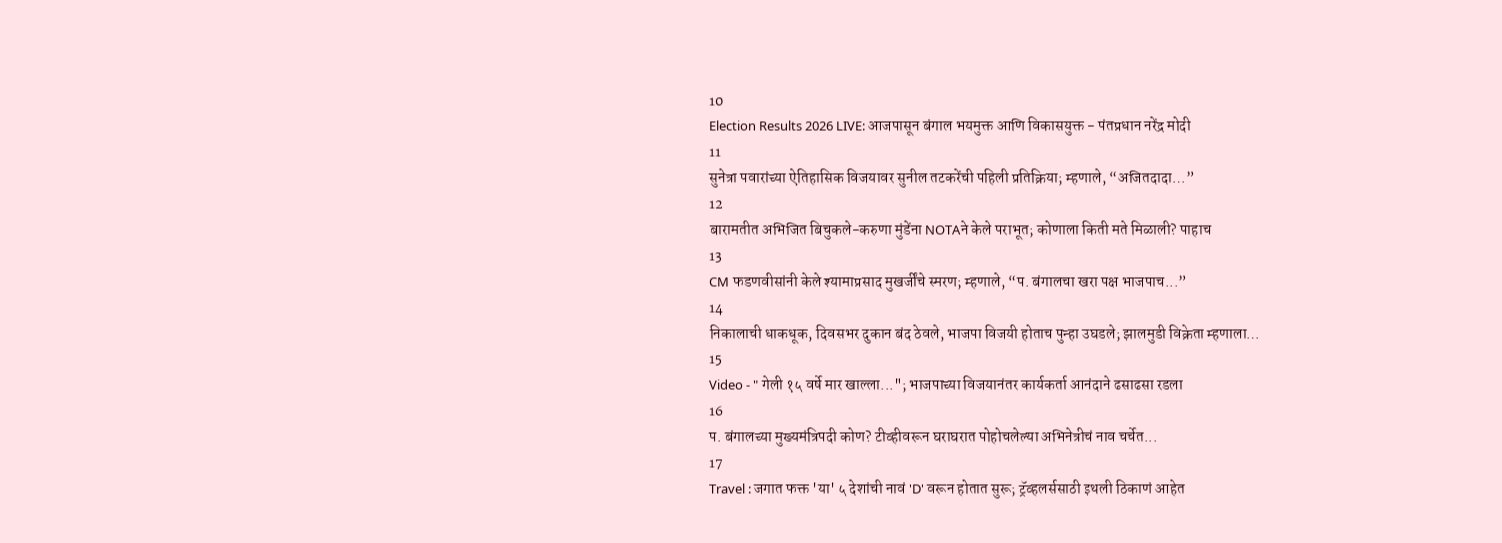10
Election Results 2026 LIVE: आजपासून बंगाल भयमुक्त आणि विकासयुक्त - पंतप्रधान नरेंद्र मोदी
11
सुनेत्रा पवारांच्या ऐतिहासिक विजयावर सुनील तटकरेंची पहिली प्रतिक्रिया; म्हणाले, “अजितदादा…”
12
बारामतीत अभिजित बिचुकले-करुणा मुंडेंना NOTAने केले पराभूत; कोणाला किती मते मिळाली? पाहाच
13
CM फडणवीसांनी केले श्यामाप्रसाद मुखर्जींचे स्मरण; म्हणाले, “प. बंगालचा खरा पक्ष भाजपाच...”
14
निकालाची धाकधूक, दिवसभर दुकान बंद ठेवले, भाजपा विजयी होताच पुन्हा उघडले; झालमुडी विक्रेता म्हणाला…
15
Video - " गेली १५ वर्षे मार खाल्ला..."; भाजपाच्या विजयानंतर कार्यकर्ता आनंदाने ढसाढसा रडला
16
प. बंगालच्या मुख्यमंत्रिपदी कोण? टीव्हीवरून घराघरात पोहोचलेल्या अभिनेत्रीचं नाव चर्चेत...
17
Travel : जगात फक्त 'या' ५ देशांची नावं 'D' वरून होतात सुरू; ट्रॅव्हलर्ससाठी इथली ठिकाणं आहेत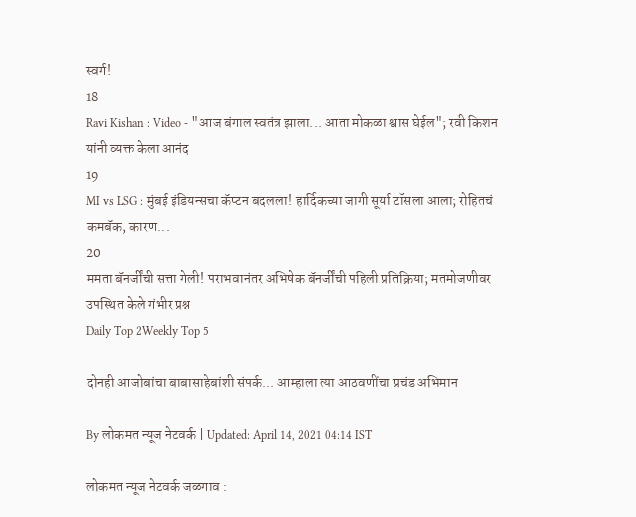स्वर्ग!
18
Ravi Kishan : Video - "आज बंगाल स्वतंत्र झाला... आता मोकळा श्वास घेईल"; रवी किशन यांनी व्यक्त केला आनंद
19
MI vs LSG : मुंबई इंडियन्सचा कॅप्टन बदलला! हार्दिकच्या जागी सूर्या टॉसला आला; रोहितचं कमबॅक, कारण...
20
ममता बॅनर्जींची सत्ता गेली! पराभवानंतर अभिषेक बॅनर्जींची पहिली प्रतिक्रिया; मतमोजणीवर उपस्थित केले गंभीर प्रश्न
Daily Top 2Weekly Top 5

दोनही आजोबांचा बाबासाहेबांशी संपर्क... आम्हाला त्या आठवणींचा प्रचंड अभिमान

By लोकमत न्यूज नेटवर्क | Updated: April 14, 2021 04:14 IST

लोकमत न्यूज नेटवर्क जळगाव :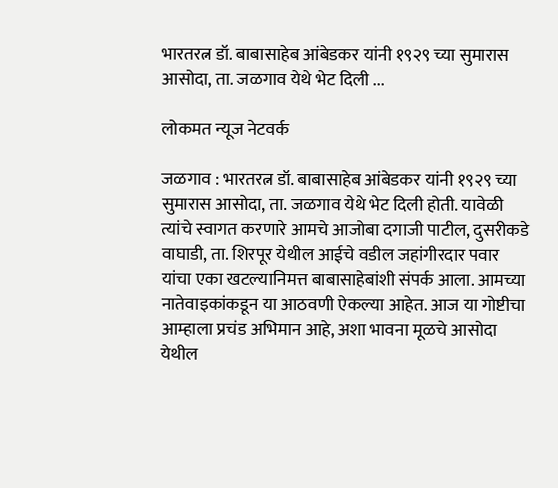भारतरत्न डॉ. बाबासाहेब आंबेडकर यांनी १९२९ च्या सुमारास आसोदा, ता. जळगाव येथे भेट दिली ...

लोकमत न्यूज नेटवर्क

जळगाव : भारतरत्न डॉ. बाबासाहेब आंबेडकर यांनी १९२९ च्या सुमारास आसोदा, ता. जळगाव येथे भेट दिली होती. यावेळी त्यांचे स्वागत करणारे आमचे आजोबा दगाजी पाटील, दुसरीकडे वाघाडी, ता. शिरपूर येथील आईचे वडील जहांगीरदार पवार यांचा एका खटल्यानिमत्त बाबासाहेबांशी संपर्क आला. आमच्या नातेवाइकांकडून या आठवणी ऐकल्या आहेत. आज या गोष्टीचा आम्हाला प्रचंड अभिमान आहे, अशा भावना मूळचे आसोदा येथील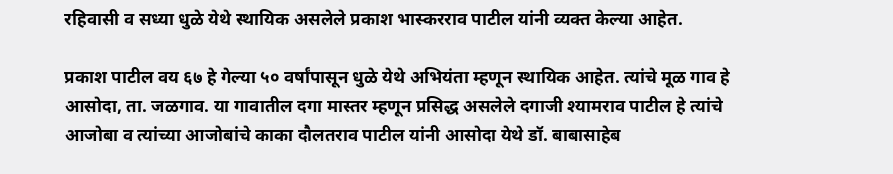रहिवासी व सध्या धुळे येथे स्थायिक असलेले प्रकाश भास्करराव पाटील यांनी व्यक्त केल्या आहेत.

प्रकाश पाटील वय ६७ हे गेल्या ५० वर्षांपासून धुळे येथे अभियंता म्हणून स्थायिक आहेत. त्यांचे मूळ गाव हे आसोदा, ता. जळगाव. या गावातील दगा मास्तर म्हणून प्रसिद्ध असलेले दगाजी श्यामराव पाटील हे त्यांचे आजोबा व त्यांच्या आजोबांचे काका दौलतराव पाटील यांनी आसोदा येथे डॉ. बाबासाहेब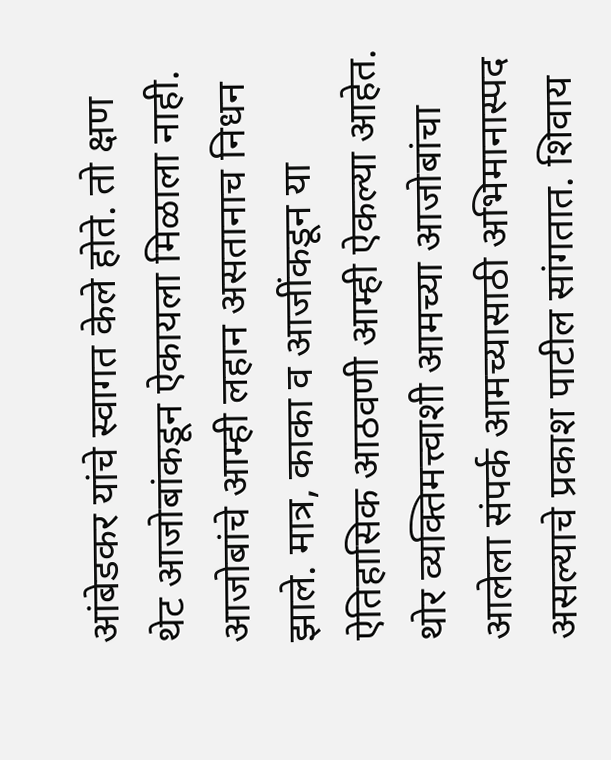आंबेडकर यांचे स्वागत केले होते. तो क्षण थेट आजोबांकडून ऐकायला मिळाला नाही. आजोबांचे आम्ही लहान असतानाच निधन झाले. मात्र, काका व आजींकडून या ऐतिहासिक आठवणी आम्ही ऐकल्या आहेत. थोर व्यक्तिमत्त्वाशी आमच्या आजोबांचा आलेला संपर्क आमच्यासाठी अभिमानास्पद असल्याचे प्रकाश पाटील सांगतात. शिवाय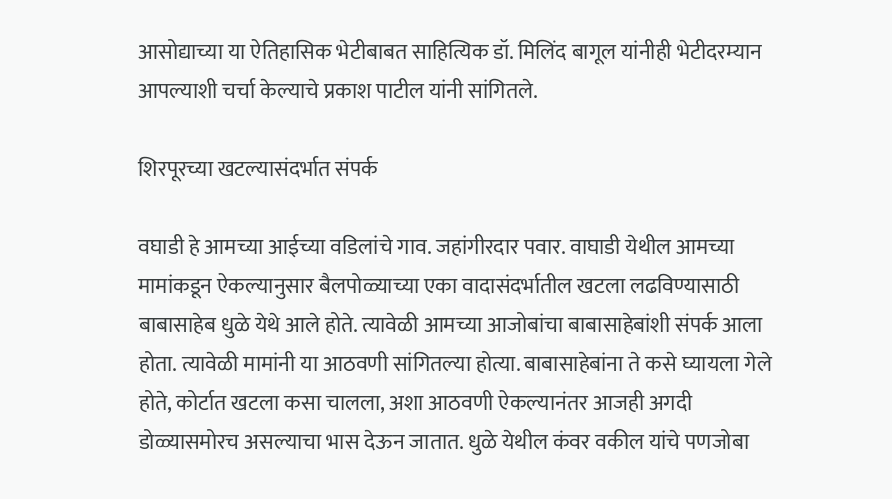आसोद्याच्या या ऐतिहासिक भेटीबाबत साहित्यिक डॉ. मिलिंद बागूल यांनीही भेटीदरम्यान आपल्याशी चर्चा केल्याचे प्रकाश पाटील यांनी सांगितले.

शिरपूरच्या खटल्यासंदर्भात संपर्क

वघाडी हे आमच्या आईच्या वडिलांचे गाव. जहांगीरदार पवार. वाघाडी येथील आमच्या मामांकडून ऐकल्यानुसार बैलपोळ्याच्या एका वादासंदर्भातील खटला लढविण्यासाठी बाबासाहेब धुळे येथे आले होते. त्यावेळी आमच्या आजोबांचा बाबासाहेबांशी संपर्क आला होता. त्यावेळी मामांनी या आठवणी सांगितल्या होत्या. बाबासाहेबांना ते कसे घ्यायला गेले होते, कोर्टात खटला कसा चालला, अशा आठवणी ऐकल्यानंतर आजही अगदी डोळ्यासमोरच असल्याचा भास देऊन जातात. धुळे येथील कंवर वकील यांचे पणजोबा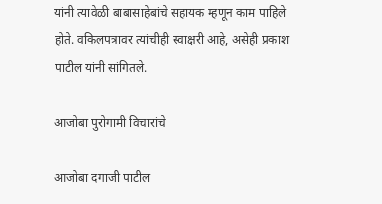यांनी त्यावेळी बाबासाहेबांचे सहायक म्हणून काम पाहिले होते. वकिलपत्रावर त्यांचीही स्वाक्षरी आहे, असेही प्रकाश पाटील यांनी सांगितले.

आजोबा पुरोगामी विचारांचे

आजोबा दगाजी पाटील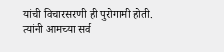यांची विचारसरणी ही पुरोगामी होती. त्यांनी आमच्या सर्व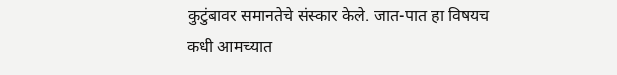कुटुंबावर समानतेचे संस्कार केले. जात-पात हा विषयच कधी आमच्यात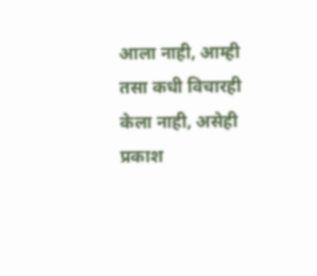आला नाही, आम्ही तसा कधी विचारही केला नाही, असेही प्रकाश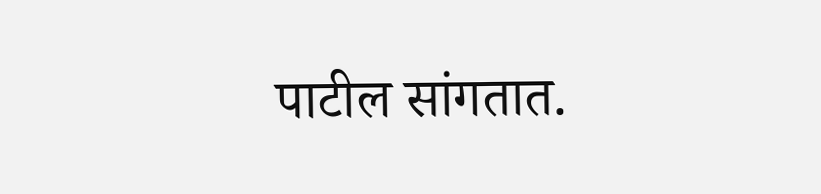पाटील सांगतात.